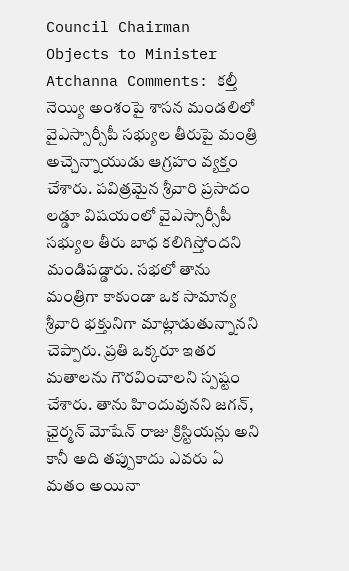Council Chairman Objects to Minister Atchanna Comments: కల్తీ నెయ్యి అంశంపై శాసన మండలిలో వైఎస్సార్సీపీ సభ్యుల తీరుపై మంత్రి అచ్చెన్నాయుడు ఆగ్రహం వ్యక్తం చేశారు. పవిత్రమైన శ్రీవారి ప్రసాదం లడ్డూ విషయంలో వైఎస్సార్సీపీ సభ్యుల తీరు బాధ కలిగిస్తోందని మండిపడ్డారు. సభలో తాను మంత్రిగా కాకుండా ఒక సామాన్య శ్రీవారి భక్తునిగా మాట్లాడుతున్నానని చెప్పారు. ప్రతి ఒక్కరూ ఇతర మతాలను గౌరవించాలని స్పష్టం చేశారు. తాను హిందువునని జగన్, ఛైర్మన్ మోషేన్ రాజు క్రిస్టియన్లు అని కానీ అది తప్పుకాదు ఎవరు ఏ మతం అయినా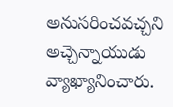అనుసరించవచ్చని అచ్చెన్నాయుడు వ్యాఖ్యానించారు.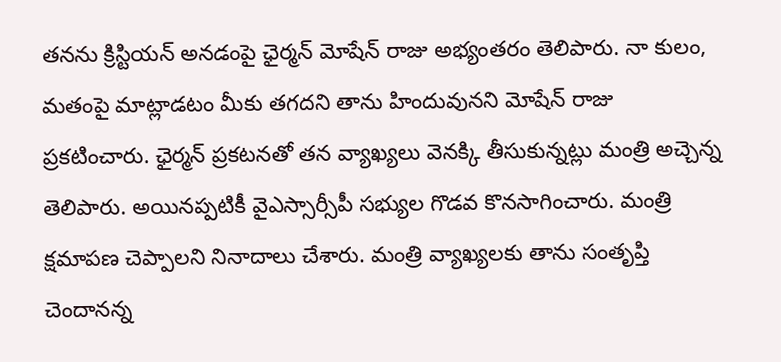తనను క్రిస్టియన్ అనడంపై ఛైర్మన్ మోషేన్ రాజు అభ్యంతరం తెలిపారు. నా కులం, మతంపై మాట్లాడటం మీకు తగదని తాను హిందువునని మోషేన్ రాజు ప్రకటించారు. ఛైర్మన్ ప్రకటనతో తన వ్యాఖ్యలు వెనక్కి తీసుకున్నట్లు మంత్రి అచ్చెన్న తెలిపారు. అయినప్పటికీ వైఎస్సార్సీపీ సభ్యుల గొడవ కొనసాగించారు. మంత్రి క్షమాపణ చెప్పాలని నినాదాలు చేశారు. మంత్రి వ్యాఖ్యలకు తాను సంతృప్తి చెందానన్న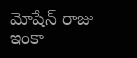మోషేన్ రాజు ఇంకా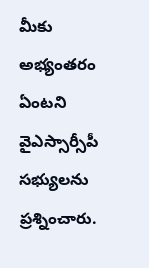మీకు అభ్యంతరం ఏంటని వైఎస్సార్సీపీ సభ్యులను ప్రశ్నించారు.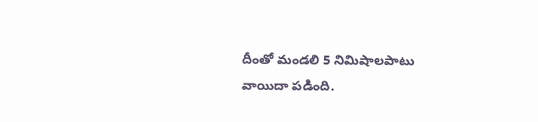దీంతో మండలి 5 నిమిషాలపాటు వాయిదా పడింది.